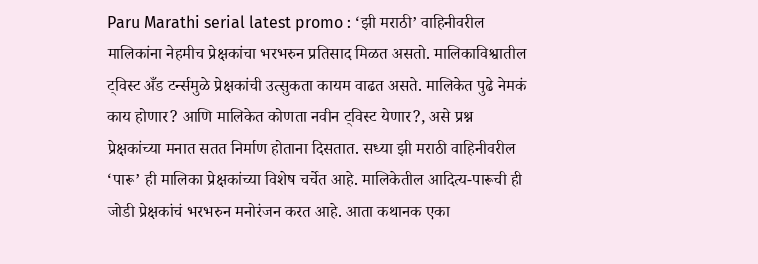Paru Marathi serial latest promo : ‘झी मराठी’ वाहिनीवरील मालिकांना नेहमीच प्रेक्षकांचा भरभरुन प्रतिसाद मिळत असतो. मालिकाविश्वातील ट्विस्ट अँड टर्न्समुळे प्रेक्षकांची उत्सुकता कायम वाढत असते. मालिकेत पुढे नेमकं काय होणार? आणि मालिकेत कोणता नवीन ट्विस्ट येणार?, असे प्रश्न प्रेक्षकांच्या मनात सतत निर्माण होताना दिसतात. सध्या झी मराठी वाहिनीवरील ‘पारू’ ही मालिका प्रेक्षकांच्या विशेष चर्चेत आहे. मालिकेतील आदित्य-पारूची ही जोडी प्रेक्षकांचं भरभरुन मनोरंजन करत आहे. आता कथानक एका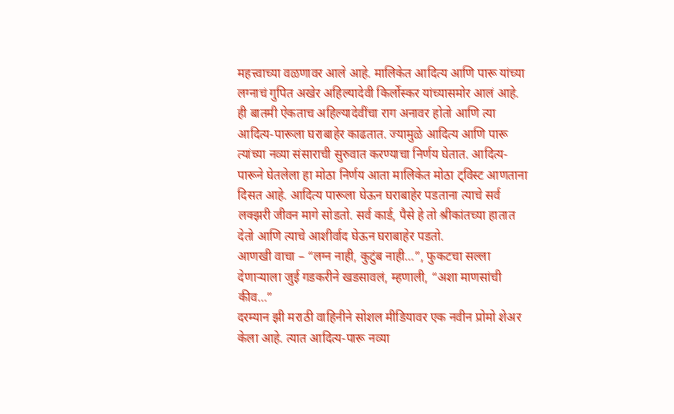महत्त्वाच्या वळणावर आले आहे. मालिकेत आदित्य आणि पारू यांच्या लग्नाचं गुपित अखेर अहिल्यादेवी किर्लोस्कर यांच्यासमोर आलं आहे.
ही बातमी ऐकताच अहिल्यादेवींचा राग अनावर होतो आणि त्या आदित्य-पारूला घराबाहेर काढतात. ज्यामुळे आदित्य आणि पारू त्यांच्या नव्या संसाराची सुरुवात करण्याचा निर्णय घेतात. आदित्य-पारूने घेतलेला हा मोठा निर्णय आता मालिकेत मोठा ट्विस्ट आणताना दिसत आहे. आदित्य पारूला घेऊन घराबाहेर पडताना त्याचे सर्व लक्झरी जीवन मागे सोडतो. सर्व कार्ड, पैसे हे तो श्रीकांतच्या हातात देतो आणि त्याचे आशीर्वाद घेऊन घराबाहेर पडतो.
आणखी वाचा – “लग्न नाही, कुटुंब नाही…”, फुकटचा सल्ला देणाऱ्याला जुई गडकरीने खडसावलं, म्हणाली, “अशा माणसांची कीव…”
दरम्यान झी मराठी वाहिनीने सोशल मीडियावर एक नवीन प्रोमो शेअर केला आहे. त्यात आदित्य-पारू नव्या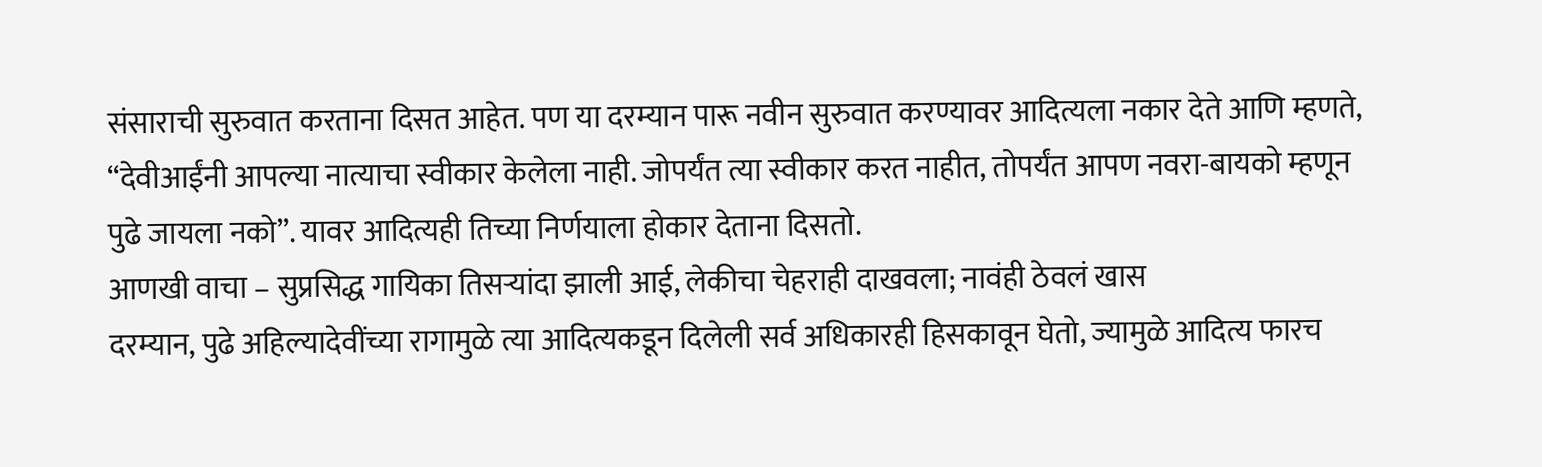संसाराची सुरुवात करताना दिसत आहेत. पण या दरम्यान पारू नवीन सुरुवात करण्यावर आदित्यला नकार देते आणि म्हणते, “देवीआईंनी आपल्या नात्याचा स्वीकार केलेला नाही. जोपर्यंत त्या स्वीकार करत नाहीत, तोपर्यंत आपण नवरा-बायको म्हणून पुढे जायला नको”. यावर आदित्यही तिच्या निर्णयाला होकार देताना दिसतो.
आणखी वाचा – सुप्रसिद्ध गायिका तिसऱ्यांदा झाली आई, लेकीचा चेहराही दाखवला; नावंही ठेवलं खास
दरम्यान, पुढे अहिल्यादेवींच्या रागामुळे त्या आदित्यकडून दिलेली सर्व अधिकारही हिसकावून घेतो, ज्यामुळे आदित्य फारच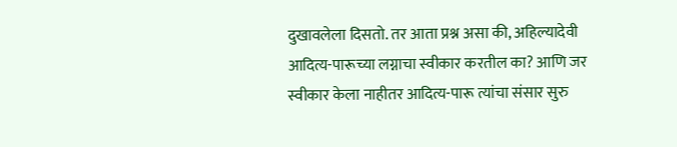दुखावलेला दिसतो. तर आता प्रश्न असा की, अहिल्यादेवी आदित्य-पारूच्या लग्नाचा स्वीकार करतील का? आणि जर स्वीकार केला नाहीतर आदित्य-पारू त्यांचा संसार सुरु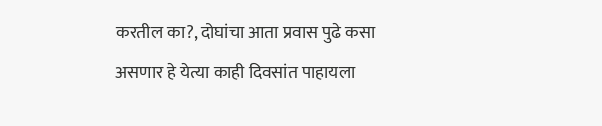करतील का?, दोघांचा आता प्रवास पुढे कसा असणार हे येत्या काही दिवसांत पाहायला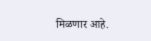मिळणार आहे.